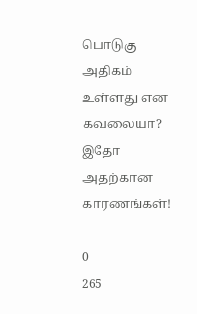பொடுகு அதிகம் உள்ளது என கவலையா? இதோ அதற்கான காரணங்கள்!

0
265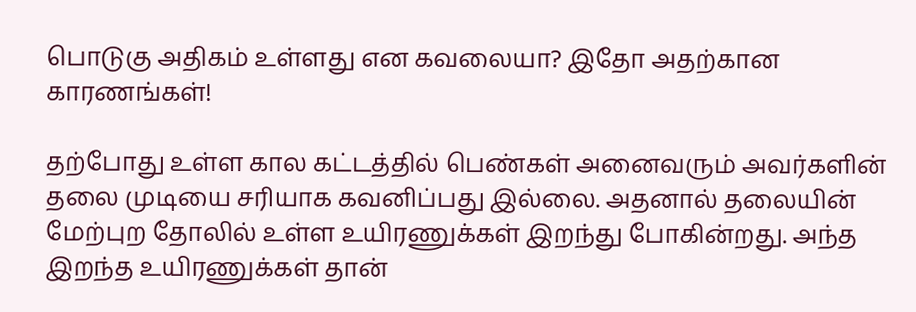பொடுகு அதிகம் உள்ளது என கவலையா? இதோ அதற்கான காரணங்கள்!

தற்போது உள்ள கால கட்டத்தில் பெண்கள் அனைவரும் அவர்களின் தலை முடியை சரியாக கவனிப்பது இல்லை. அதனால் தலையின் மேற்புற தோலில் உள்ள உயிரணுக்கள் இறந்து போகின்றது. அந்த இறந்த உயிரணுக்கள் தான்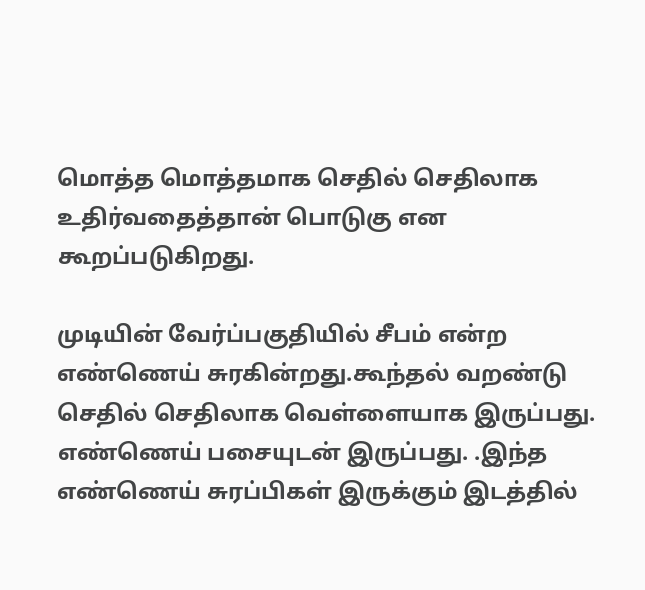மொத்த மொத்தமாக செதில் செதிலாக உதிர்வதைத்தான் பொடுகு என கூறப்படுகிறது.

முடியின் வேர்ப்பகுதியில் சீபம் என்ற எண்ணெய் சுரகின்றது.கூந்தல் வறண்டு செதில் செதிலாக வெள்ளையாக இருப்பது. எண்ணெய் பசையுடன் இருப்பது. .இந்த எண்ணெய் சுரப்பிகள் இருக்கும் இடத்தில்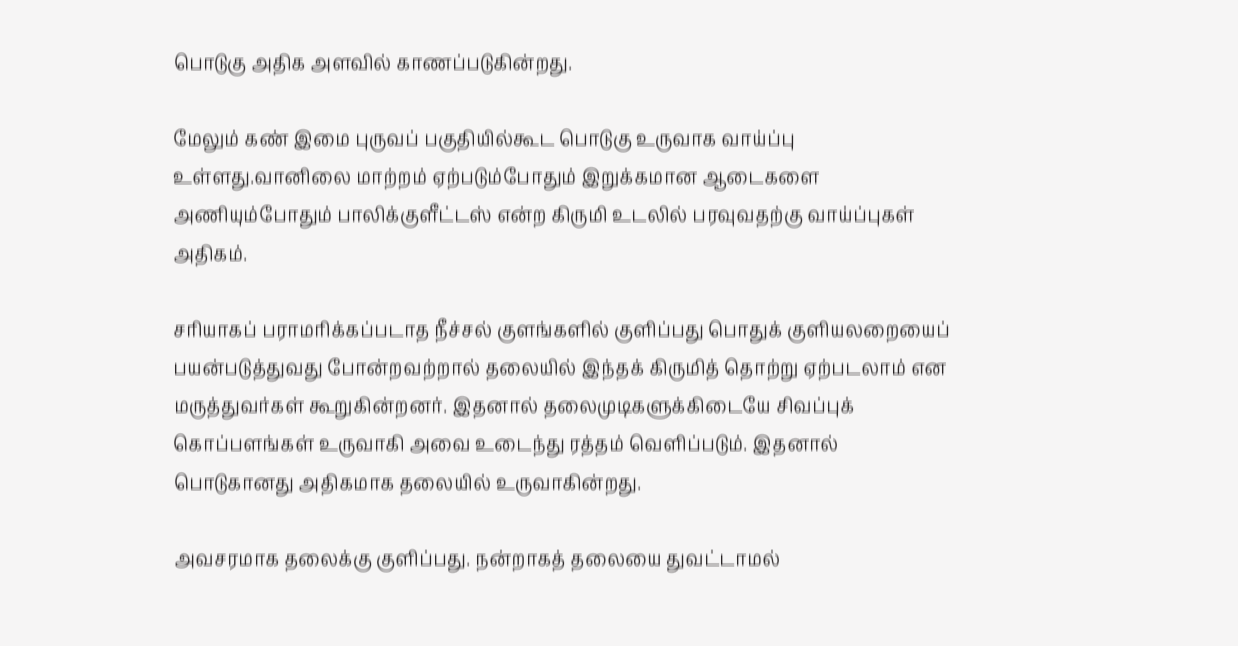பொடுகு அதிக அளவில் காணப்படுகின்றது.

மேலும் கண் இமை புருவப் பகுதியில்கூட பொடுகு உருவாக வாய்ப்பு உள்ளது.வானிலை மாற்றம் ஏற்படும்போதும் இறுக்கமான ஆடைகளை அணியும்போதும் பாலிக்குளீட்டஸ் என்ற கிருமி உடலில் பரவுவதற்கு வாய்ப்புகள் அதிகம்.

சரியாகப் பராமரிக்கப்படாத நீச்சல் குளங்களில் குளிப்பது பொதுக் குளியலறையைப் பயன்படுத்துவது போன்றவற்றால் தலையில் இந்தக் கிருமித் தொற்று ஏற்படலாம் என மருத்துவர்கள் கூறுகின்றனர். இதனால் தலைமுடிகளுக்கிடையே சிவப்புக் கொப்பளங்கள் உருவாகி அவை உடைந்து ரத்தம் வெளிப்படும். இதனால் பொடுகானது அதிகமாக தலையில் உருவாகின்றது.

அவசரமாக தலைக்கு குளிப்பது. நன்றாகத் தலையை துவட்டாமல்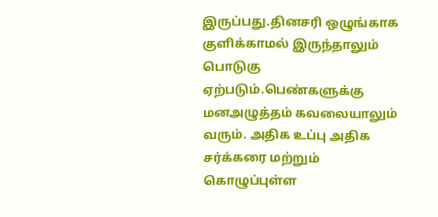இருப்பது.தினசரி ஒழுங்காக குளிக்காமல் இருந்தாலும் பொடுகு ஏற்படும்.பெண்களுக்கு மனஅழுத்தம் கவலையாலும் வரும். அதிக உப்பு அதிக சர்க்கரை மற்றும் கொழுப்புள்ள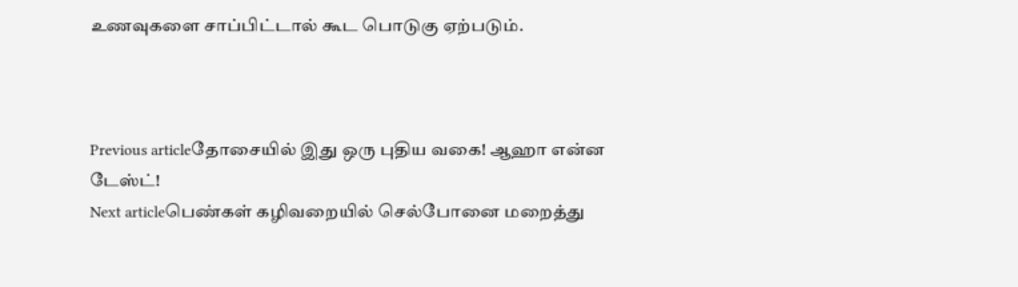உணவுகளை சாப்பிட்டால் கூட பொடுகு ஏற்படும்.



Previous articleதோசையில் இது ஒரு புதிய வகை! ஆஹா என்ன டேஸ்ட்!
Next articleபெண்கள் கழிவறையில் செல்போனை மறைத்து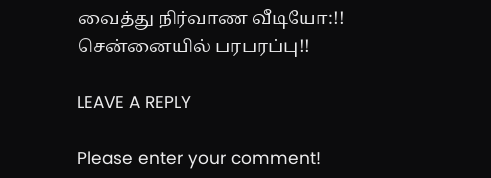வைத்து நிர்வாண வீடியோ:!! சென்னையில் பரபரப்பு!!

LEAVE A REPLY

Please enter your comment!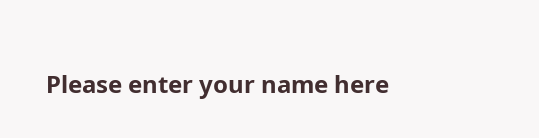Please enter your name here